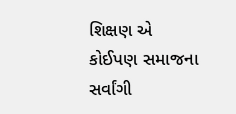શિક્ષણ એ કોઈપણ સમાજના સર્વાંગી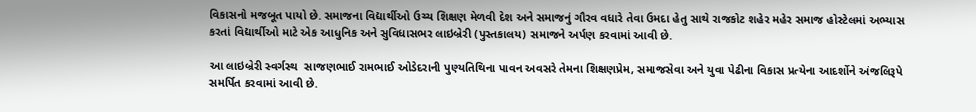વિકાસનો મજબૂત પાયો છે. સમાજના વિદ્યાર્થીઓ ઉચ્ચ શિક્ષણ મેળવી દેશ અને સમાજનું ગૌરવ વધારે તેવા ઉમદા હેતુ સાથે રાજકોટ શહેર મહેર સમાજ હોસ્ટેલમાં અભ્યાસ કરતાં વિદ્યાર્થીઓ માટે એક આધુનિક અને સુવિધાસભર લાઇબ્રેરી (પુસ્તકાલય) સમાજને અર્પણ કરવામાં આવી છે.

આ લાઇબ્રેરી સ્વર્ગસ્થ  સાજણભાઈ રામભાઈ ઓડેદરાની પુણ્યતિથિના પાવન અવસરે તેમના શિક્ષણપ્રેમ, સમાજસેવા અને યુવા પેઢીના વિકાસ પ્રત્યેના આદર્શોને અંજલિરૂપે સમર્પિત કરવામાં આવી છે.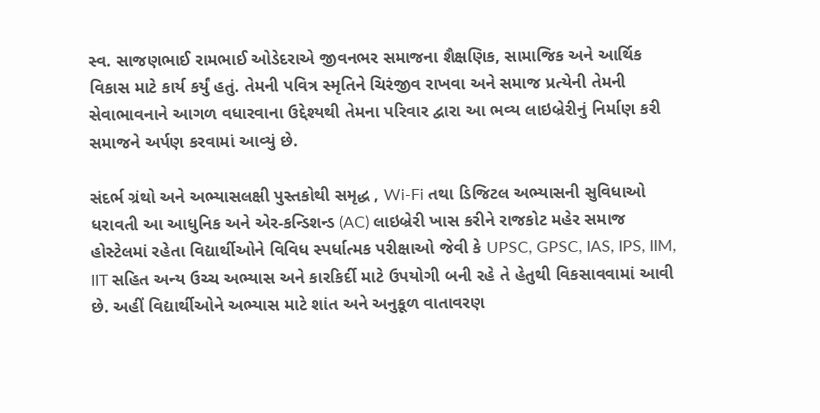સ્વ. સાજણભાઈ રામભાઈ ઓડેદરાએ જીવનભર સમાજના શૈક્ષણિક, સામાજિક અને આર્થિક વિકાસ માટે કાર્ય કર્યું હતું. તેમની પવિત્ર સ્મૃતિને ચિરંજીવ રાખવા અને સમાજ પ્રત્યેની તેમની સેવાભાવનાને આગળ વધારવાના ઉદ્દેશ્યથી તેમના પરિવાર દ્વારા આ ભવ્ય લાઇબ્રેરીનું નિર્માણ કરી સમાજને અર્પણ કરવામાં આવ્યું છે.

સંદર્ભ ગ્રંથો અને અભ્યાસલક્ષી પુસ્તકોથી સમૃદ્ધ , Wi-Fi તથા ડિજિટલ અભ્યાસની સુવિધાઓ ધરાવતી આ આધુનિક અને એર-કન્ડિશન્ડ (AC) લાઇબ્રેરી ખાસ કરીને રાજકોટ મહેર સમાજ હોસ્ટેલમાં રહેતા વિદ્યાર્થીઓને વિવિધ સ્પર્ધાત્મક પરીક્ષાઓ જેવી કે UPSC, GPSC, IAS, IPS, IIM, IIT સહિત અન્ય ઉચ્ચ અભ્યાસ અને કારકિર્દી માટે ઉપયોગી બની રહે તે હેતુથી વિકસાવવામાં આવી છે. અહીં વિદ્યાર્થીઓને અભ્યાસ માટે શાંત અને અનુકૂળ વાતાવરણ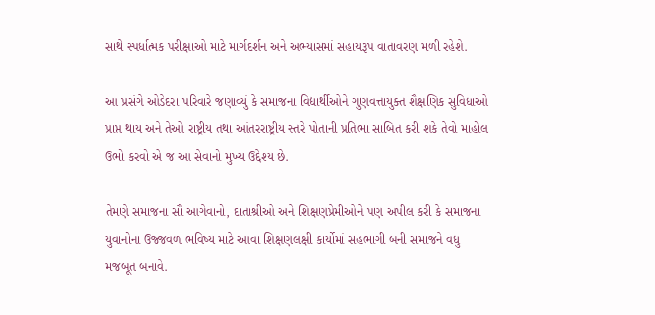સાથે સ્પર્ધાત્મક પરીક્ષાઓ માટે માર્ગદર્શન અને અભ્યાસમાં સહાયરૂપ વાતાવરણ મળી રહેશે.

આ પ્રસંગે ઓડેદરા પરિવારે જણાવ્યું કે સમાજના વિદ્યાર્થીઓને ગુણવત્તાયુક્ત શૈક્ષણિક સુવિધાઓ પ્રાપ્ત થાય અને તેઓ રાષ્ટ્રીય તથા આંતરરાષ્ટ્રીય સ્તરે પોતાની પ્રતિભા સાબિત કરી શકે તેવો માહોલ ઉભો કરવો એ જ આ સેવાનો મુખ્ય ઉદ્દેશ્ય છે.

તેમણે સમાજના સૌ આગેવાનો, દાતાશ્રીઓ અને શિક્ષણપ્રેમીઓને પણ અપીલ કરી કે સમાજના યુવાનોના ઉજ્જવળ ભવિષ્ય માટે આવા શિક્ષણલક્ષી કાર્યોમાં સહભાગી બની સમાજને વધુ મજબૂત બનાવે.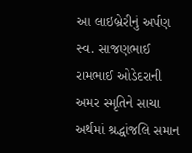આ લાઇબ્રેરીનું અર્પણ સ્વ. સાજણભાઈ રામભાઈ ઓડેદરાની અમર સ્મૃતિને સાચા અર્થમાં શ્રદ્ધાંજલિ સમાન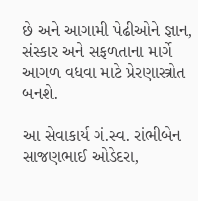છે અને આગામી પેઢીઓને જ્ઞાન, સંસ્કાર અને સફળતાના માર્ગે આગળ વધવા માટે પ્રેરણાસ્ત્રોત બનશે.

આ સેવાકાર્ય ગં.સ્વ. રાંભીબેન સાજણભાઈ ઓડેદરા,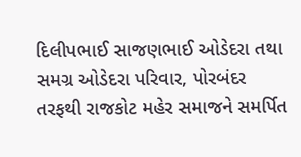દિલીપભાઈ સાજણભાઈ ઓડેદરા તથા સમગ્ર ઓડેદરા પરિવાર, પોરબંદર તરફથી રાજકોટ મહેર સમાજને સમર્પિત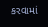કરવામાં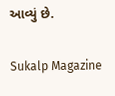આવ્યું છે.

Sukalp Magazine